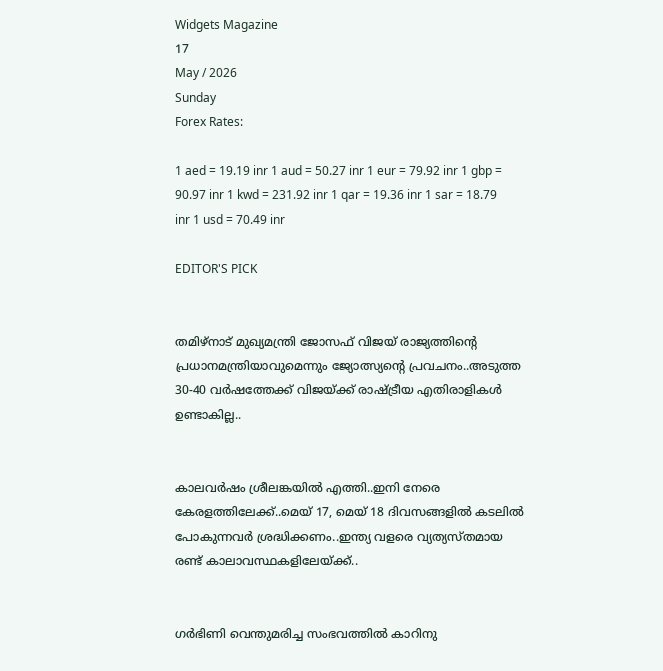Widgets Magazine
17
May / 2026
Sunday
Forex Rates:

1 aed = 19.19 inr 1 aud = 50.27 inr 1 eur = 79.92 inr 1 gbp = 90.97 inr 1 kwd = 231.92 inr 1 qar = 19.36 inr 1 sar = 18.79 inr 1 usd = 70.49 inr

EDITOR'S PICK


തമിഴ്‌നാട് മുഖ്യമന്ത്രി ജോസഫ് വിജയ്‌ രാജ്യത്തിന്റെ പ്രധാനമന്ത്രിയാവുമെന്നും ജ്യോത്സ്യന്റെ പ്രവചനം..അടുത്ത 30-40 വർഷത്തേക്ക് വിജയ്ക്ക് രാഷ്ട്രീയ എതിരാളികൾ ഉണ്ടാകില്ല..


കാലവർഷം ശ്രീലങ്കയിൽ എത്തി..ഇനി നേരെ കേരളത്തിലേക്ക്..മെയ് 17, മെയ് 18 ദിവസങ്ങളിൽ കടലിൽ പോകുന്നവർ ശ്രദ്ധിക്കണം..ഇന്ത്യ വളരെ വ്യത്യസ്തമായ രണ്ട് കാലാവസ്ഥകളിലേയ്ക്ക്..


ഗർഭിണി വെന്തുമരിച്ച സംഭവത്തിൽ കാറിനു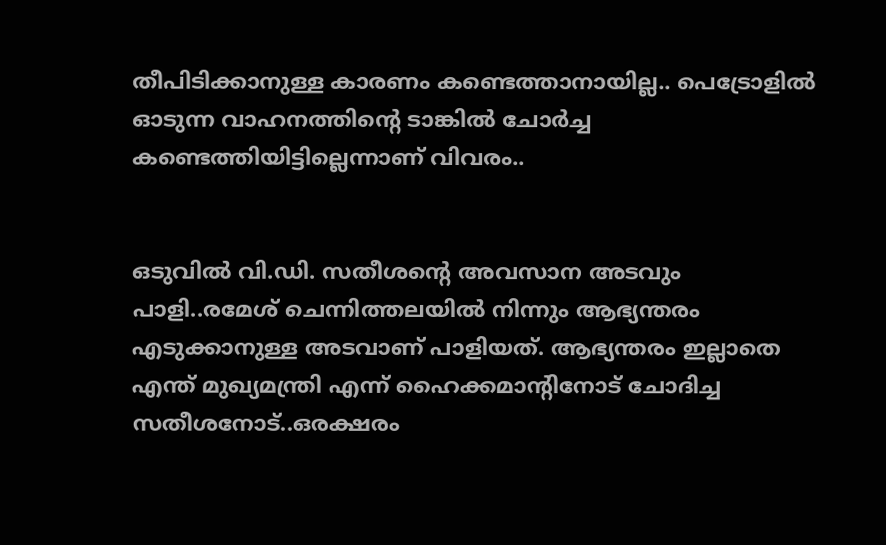തീപിടിക്കാനുള്ള കാരണം കണ്ടെത്താനായില്ല.. പെട്രോളിൽ ഓടുന്ന വാഹനത്തിന്റെ ടാങ്കിൽ ചോർച്ച കണ്ടെത്തിയിട്ടില്ലെന്നാണ് വിവരം..


ഒടുവിൽ വി.ഡി. സതീശന്റെ അവസാന അടവും പാളി..രമേശ് ചെന്നിത്തലയിൽ നിന്നും ആഭ്യന്തരം എടുക്കാനുള്ള അടവാണ് പാളിയത്. ആഭ്യന്തരം ഇല്ലാതെ എന്ത് മുഖ്യമന്ത്രി എന്ന് ഹൈക്കമാന്റിനോട് ചോദിച്ച സതീശനോട്..ഒരക്ഷരം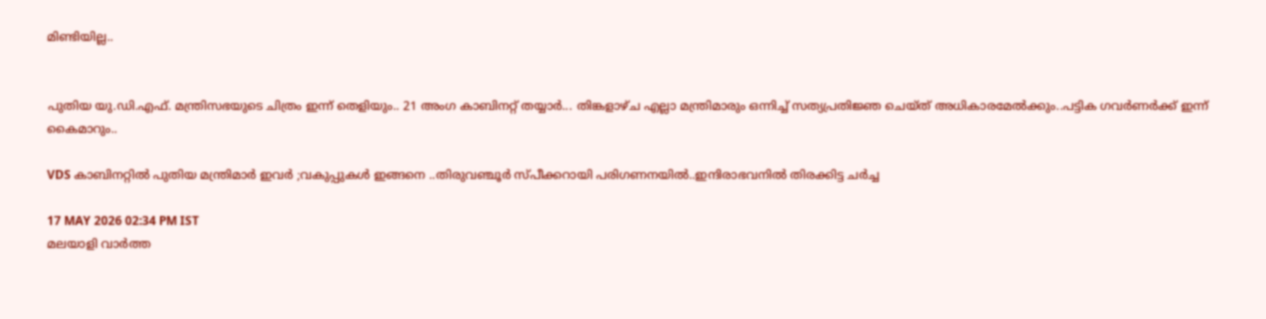മിണ്ടിയില്ല..


പുതിയ യു.ഡി.എഫ്. മന്ത്രിസഭയുടെ ചിത്രം ഇന്ന് തെളിയും.. 21 അംഗ കാബിനറ്റ് തയ്യാർ... തിങ്കളാഴ്ച എല്ലാ മന്ത്രിമാരും ഒന്നിച്ച് സത്യപ്രതിജ്ഞ ചെയ്ത് അധികാരമേല്‍ക്കും..പട്ടിക ഗവർണർക്ക് ഇന്ന് കൈമാറും..

VDS കാബിനറ്റിൽ പുതിയ മന്ത്രിമാർ ഇവർ ;വകുപ്പുകൾ ഇങ്ങനെ ..തിരുവഞ്ചൂർ സ്പീക്കറായി പരിഗണനയിൽ..ഇന്ദിരാഭവനിൽ തിരക്കിട്ട ചർച്ച

17 MAY 2026 02:34 PM IST
മലയാളി വാര്‍ത്ത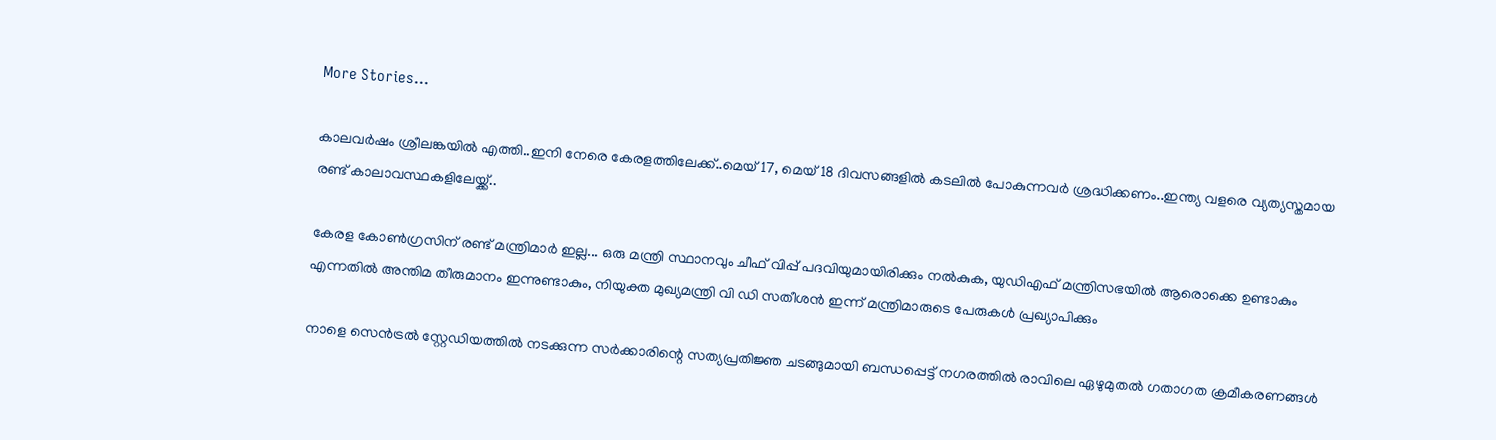More Stories...

കാലവർഷം ശ്രീലങ്കയിൽ എത്തി..ഇനി നേരെ കേരളത്തിലേക്ക്..മെയ് 17, മെയ് 18 ദിവസങ്ങളിൽ കടലിൽ പോകുന്നവർ ശ്രദ്ധിക്കണം..ഇന്ത്യ വളരെ വ്യത്യസ്തമായ രണ്ട് കാലാവസ്ഥകളിലേയ്ക്ക്..

കേരള കോൺഗ്രസിന് രണ്ട് മന്ത്രിമാർ ഇല്ല... ഒരു മന്ത്രി സ്ഥാനവും ചീഫ് വിപ്പ് പദവിയുമായിരിക്കും നൽകുക, യുഡിഎഫ് മന്ത്രിസഭയിൽ ആരൊക്കെ ഉണ്ടാകും എന്നതിൽ അന്തിമ തീരുമാനം ഇന്നുണ്ടാകും, നിയുക്ത മുഖ്യമന്ത്രി വി ഡി സതീശൻ ഇന്ന് മന്ത്രിമാരുടെ പേരുകൾ പ്രഖ്യാപിക്കും

നാളെ സെൻട്രൽ സ്റ്റേഡിയത്തിൽ നടക്കുന്ന സർക്കാരിന്റെ സത്യപ്രതിജ്ഞ ചടങ്ങുമായി ബന്ധപ്പെട്ട് നഗരത്തിൽ രാവിലെ ഏഴുമുതൽ ഗതാഗത ക്രമീകരണങ്ങൾ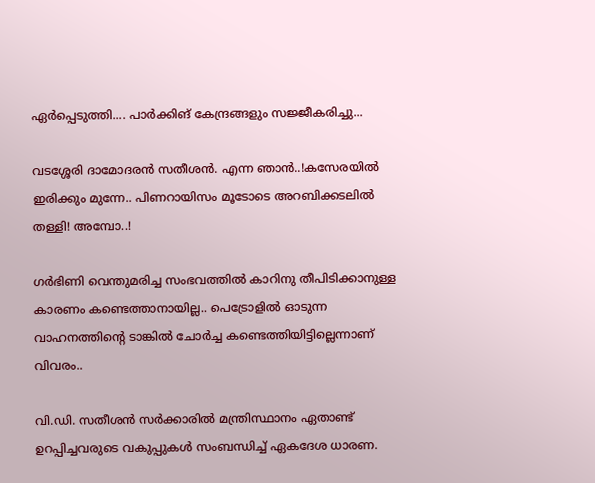ഏർപ്പെടുത്തി.... പാർക്കിങ് കേന്ദ്രങ്ങളും സജ്ജീകരിച്ചു...

വടശ്ശേരി ദാമോദരൻ സതീശൻ. എന്ന ഞാൻ..!കസേരയിൽ ഇരിക്കും മുന്നേ.. പിണറായിസം മൂടോടെ അറബിക്കടലിൽ തള്ളി! അമ്പോ..!

ഗർഭിണി വെന്തുമരിച്ച സംഭവത്തിൽ കാറിനു തീപിടിക്കാനുള്ള കാരണം കണ്ടെത്താനായില്ല.. പെട്രോളിൽ ഓടുന്ന വാഹനത്തിന്റെ ടാങ്കിൽ ചോർച്ച കണ്ടെത്തിയിട്ടില്ലെന്നാണ് വിവരം..

വി.ഡി. സതീശൻ സർക്കാരിൽ മന്ത്രിസ്ഥാനം ഏതാണ്ട് ഉറപ്പിച്ചവരുടെ വകുപ്പുകൾ സംബന്ധിച്ച് ഏകദേശ ധാരണ.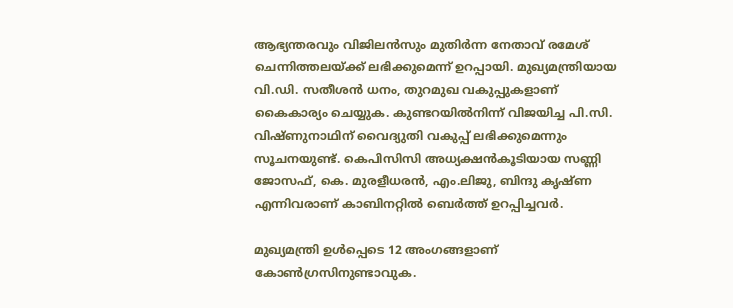ആഭ്യന്തരവും വിജിലൻസും മുതിർന്ന നേതാവ് രമേശ് ചെന്നിത്തലയ്ക്ക് ലഭിക്കുമെന്ന് ഉറപ്പായി. മുഖ്യമന്ത്രിയായ വി.ഡി. സതീശൻ ധനം, തുറമുഖ വകുപ്പുകളാണ് കൈകാര്യം ചെയ്യുക. കുണ്ടറയിൽനിന്ന് വിജയിച്ച പി.സി. വിഷ്ണുനാഥിന് വൈദ്യുതി വകുപ്പ് ലഭിക്കുമെന്നും സൂചനയുണ്ട്. കെപിസിസി അധ്യക്ഷൻകൂടിയായ സണ്ണി ജോസഫ്, കെ. മുരളീധരൻ, എം.ലിജു, ബിന്ദു കൃഷ്ണ എന്നിവരാണ് കാബിനറ്റിൽ ബെർത്ത് ഉറപ്പിച്ചവർ.

മുഖ്യമന്ത്രി ഉൾപ്പെടെ 12 അംഗങ്ങളാണ് കോൺഗ്രസിനുണ്ടാവുക.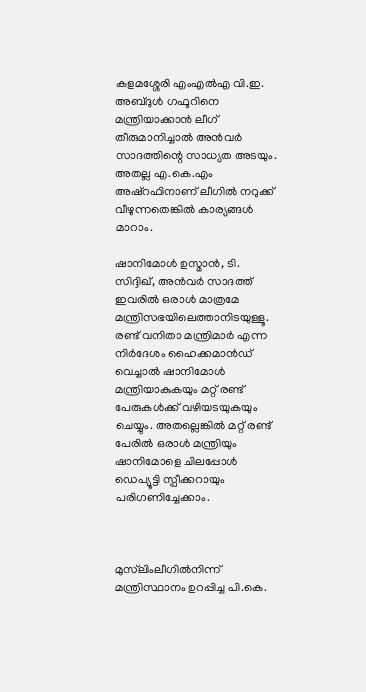കളമശ്ശേരി എംഎൽഎ വി.ഇ. അബ്ദുൾ ഗഫൂറിനെ മന്ത്രിയാക്കാൻ ലീഗ് തീരുമാനിച്ചാൽ അൻവർ സാദത്തിന്റെ സാധ്യത അടയും. അതല്ല എ.കെ.എം അഷ്റഫിനാണ് ലീഗിൽ നറുക്ക് വീഴുന്നതെങ്കിൽ കാര്യങ്ങൾ മാറാം.

ഷാനിമോൾ ഉസ്മാൻ, ടി. സിദ്ദിഖ്, അൻവർ സാദത്ത് ഇവരിൽ ഒരാൾ മാത്രമേ മന്ത്രിസഭയിലെത്താനിടയുള്ളൂ. രണ്ട് വനിതാ മന്ത്രിമാർ എന്ന നിർദേശം ഹൈക്കമാൻഡ് വെച്ചാൽ ഷാനിമോൾ മന്ത്രിയാകുകയും മറ്റ് രണ്ട് പേരുകൾക്ക് വഴിയടയുകയും ചെയ്യും. അതല്ലെങ്കിൽ മറ്റ് രണ്ട് പേരിൽ ഒരാൾ മന്ത്രിയും ഷാനിമോളെ ചിലപ്പോൾ ഡെപ്യൂട്ടി സ്പീക്കറായും പരിഗണിച്ചേക്കാം.



മുസ്‌ലിംലീഗിൽനിന്ന് മന്ത്രിസ്ഥാനം ഉറപ്പിച്ച പി.കെ.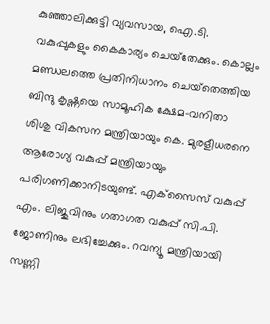കുഞ്ഞാലിക്കുട്ടി വ്യവസായ, ഐ.ടി. വകുപ്പുകളും കൈകാര്യം ചെയ്‌തേക്കും. കൊല്ലം മണ്ഡലത്തെ പ്രതിനിധാനം ചെയ്‌തെത്തിയ ബിന്ദു കൃഷ്ണയെ സാമൂഹിക ക്ഷേമ-വനിതാ ശിശു വികസന മന്ത്രിയായും കെ. മുരളീധരനെ ആരോഗ്യ വകുപ്പ് മന്ത്രിയായും പരിഗണിക്കാനിടയുണ്ട്. എക്‌സൈസ് വകുപ്പ് എം. ലിജുവിനും ഗതാഗത വകുപ്പ് സി.പി. ജോണിനും ലഭിച്ചേക്കും. റവന്യൂ മന്ത്രിയായി സണ്ണി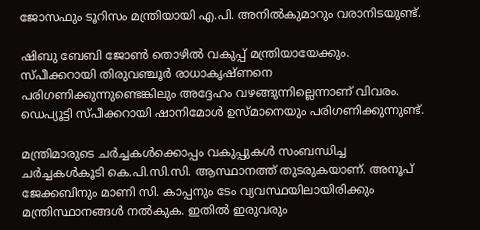ജോസഫും ടൂറിസം മന്ത്രിയായി എ.പി. അനിൽകുമാറും വരാനിടയുണ്ട്.

ഷിബു ബേബി ജോൺ തൊഴിൽ വകുപ്പ് മന്ത്രിയായേക്കും. സ്പീക്കറായി തിരുവഞ്ചൂർ രാധാകൃഷ്ണനെ പരിഗണിക്കുന്നുണ്ടെങ്കിലും അദ്ദേഹം വഴങ്ങുന്നില്ലെന്നാണ് വിവരം. ഡെപ്യൂട്ടി സ്പീക്കറായി ഷാനിമോൾ ഉസ്മാനെയും പരിഗണിക്കുന്നുണ്ട്.

മന്ത്രിമാരുടെ ചർച്ചകൾക്കൊപ്പം വകുപ്പുകൾ സംബന്ധിച്ച ചർച്ചകൾകൂടി കെ.പി.സി.സി. ആസ്ഥാനത്ത് തുടരുകയാണ്. അനൂപ് ജേക്കബിനും മാണി സി. കാപ്പനും ടേം വ്യവസ്ഥയിലായിരിക്കും മന്ത്രിസ്ഥാനങ്ങൾ നൽകുക. ഇതിൽ ഇരുവരും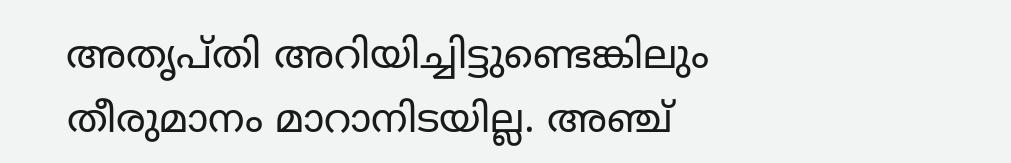അതൃപ്തി അറിയിച്ചിട്ടുണ്ടെങ്കിലും തീരുമാനം മാറാനിടയില്ല. അഞ്ച്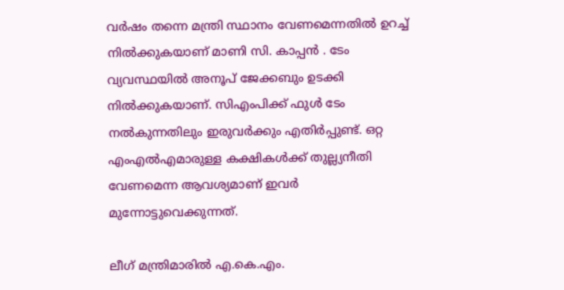വര്‍ഷം തന്നെ മന്ത്രി സ്ഥാനം വേണമെന്നതില്‍ ഉറച്ച് നില്‍ക്കുകയാണ് മാണി സി. കാപ്പൻ . ടേം വ്യവസ്ഥയില്‍ അനൂപ് ജേക്കബും ഉടക്കി നില്‍ക്കുകയാണ്. സിഎംപിക്ക് ഫുള്‍ ടേം നല്‍കുന്നതിലും ഇരുവര്‍ക്കും എതിര്‍പ്പുണ്ട്. ഒറ്റ എംഎല്‍എമാരുള്ള കക്ഷികള്‍ക്ക് തുല്ല്യനീതി വേണമെന്ന ആവശ്യമാണ് ഇവര്‍ മുന്നോട്ടുവെക്കുന്നത്.

ലീഗ് മന്ത്രിമാരിൽ എ.കെ.എം.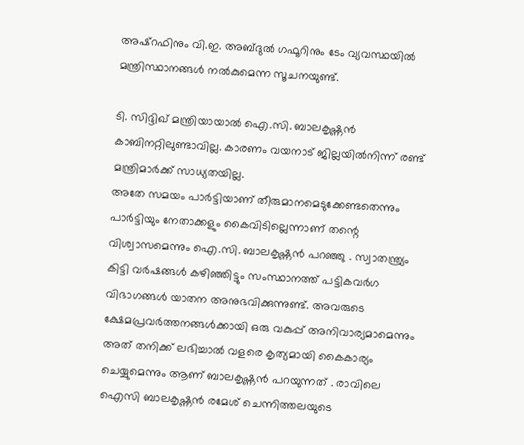അഷ്‌റഫിനും വി.ഇ. അബ്ദുൽ ഗഫൂറിനും ടേം വ്യവസ്ഥയിൽ മന്ത്രിസ്ഥാനങ്ങൾ നൽകുമെന്ന സൂചനയുണ്ട്.

ടി. സിദ്ദിഖ് മന്ത്രിയായാൽ ഐ.സി. ബാലകൃഷ്ണൻ കാബിനറ്റിലുണ്ടാവില്ല. കാരണം വയനാട് ജില്ലയിൽനിന്ന് രണ്ട് മന്ത്രിമാർക്ക് സാധ്യതയില്ല.
അതേ സമയം പാര്‍ട്ടിയാണ് തീരുമാനമെടുക്കേണ്ടതെന്നും പാര്‍ട്ടിയും നേതാക്കളും കൈവിടില്ലെന്നാണ് തന്റെ വിശ്വാസമെന്നും ഐ.സി. ബാലകൃഷ്ണൻ പറഞ്ഞു . സ്വാതന്ത്ര്യം കിട്ടി വര്‍ഷങ്ങള്‍ കഴിഞ്ഞിട്ടും സംസ്ഥാനത്ത് പട്ടികവര്‍ഗ വിഭാഗങ്ങള്‍ യാതന അനുഭവിക്കുന്നുണ്ട്. അവരുടെ ക്ഷേമപ്രവര്‍ത്തനങ്ങള്‍ക്കായി ഒരു വകുപ്പ് അനിവാര്യമാമെന്നും അത് തനിക്ക് ലഭിച്ചാല്‍ വളരെ കൃത്യമായി കൈകാര്യം ചെയ്യുമെന്നും ആണ് ബാലകൃഷ്ണന്‍ പറയുന്നത് . രാവിലെ ഐസി ബാലകൃഷ്ണന്‍ രമേശ് ചെന്നിത്തലയുടെ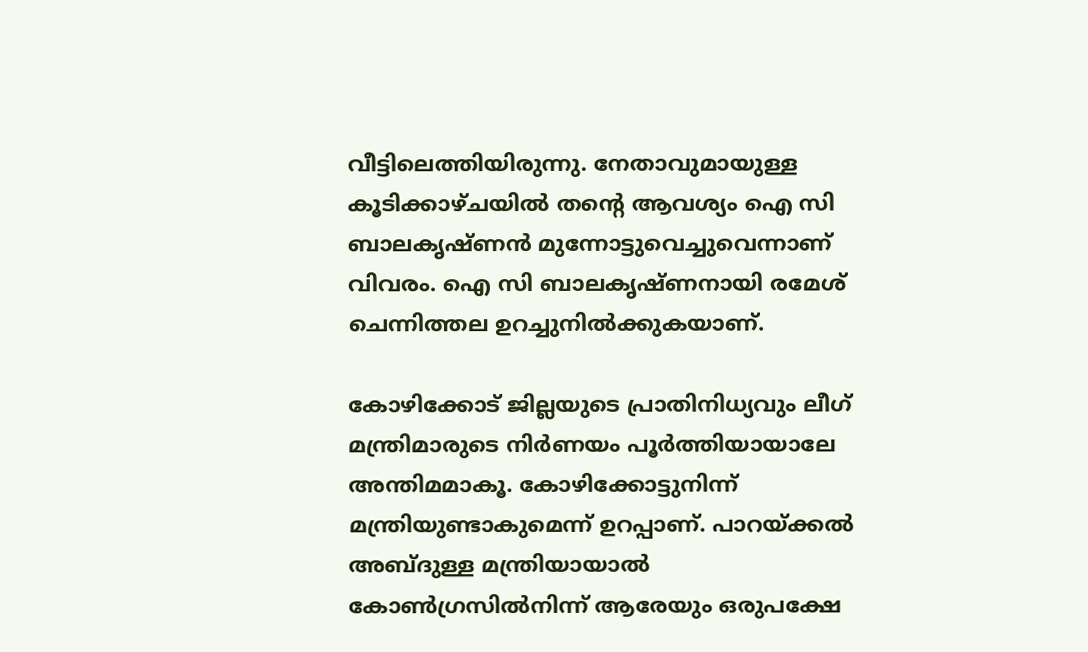വീട്ടിലെത്തിയിരുന്നു. നേതാവുമായുള്ള കൂടിക്കാഴ്ചയില്‍ തന്റെ ആവശ്യം ഐ സി ബാലകൃഷ്ണന്‍ മുന്നോട്ടുവെച്ചുവെന്നാണ് വിവരം. ഐ സി ബാലകൃഷ്ണനായി രമേശ് ചെന്നിത്തല ഉറച്ചുനില്‍ക്കുകയാണ്.

കോഴിക്കോട് ജില്ലയുടെ പ്രാതിനിധ്യവും ലീഗ് മന്ത്രിമാരുടെ നിർണയം പൂർത്തിയായാലേ അന്തിമമാകൂ. കോഴിക്കോട്ടുനിന്ന് മന്ത്രിയുണ്ടാകുമെന്ന് ഉറപ്പാണ്. പാറയ്ക്കൽ അബ്ദുള്ള മന്ത്രിയായാൽ കോൺഗ്രസിൽനിന്ന് ആരേയും ഒരുപക്ഷേ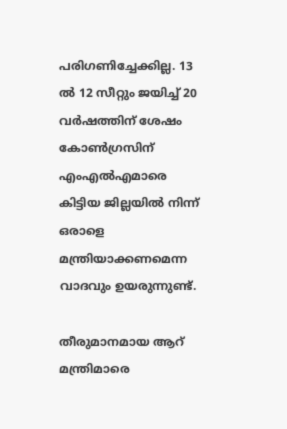പരിഗണിച്ചേക്കില്ല. 13 ൽ 12 സീറ്റും ജയിച്ച് 20 വർഷത്തിന് ശേഷം കോൺഗ്രസിന് എംഎൽഎമാരെ കിട്ടിയ ജില്ലയിൽ നിന്ന് ഒരാളെ മന്ത്രിയാക്കണമെന്ന വാദവും ഉയരുന്നുണ്ട്‌.

തീരുമാനമായ ആറ് മന്ത്രിമാരെ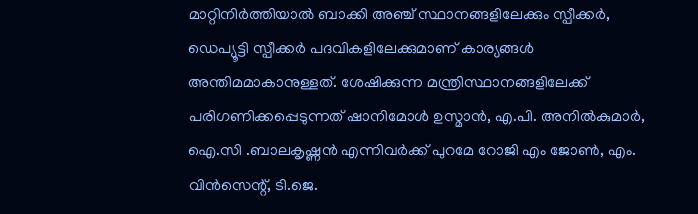മാറ്റിനിർത്തിയാൽ ബാക്കി അഞ്ച് സ്ഥാനങ്ങളിലേക്കും സ്പീക്കർ, ഡെപ്യൂട്ടി സ്പീക്കർ പദവികളിലേക്കുമാണ് കാര്യങ്ങൾ അന്തിമമാകാനുള്ളത്. ശേഷിക്കുന്ന മന്ത്രിസ്ഥാനങ്ങളിലേക്ക് പരിഗണിക്കപ്പെടുന്നത് ഷാനിമോൾ ഉസ്മാൻ, എ.പി. അനിൽകുമാർ, ഐ.സി .ബാലകൃഷ്ണൻ എന്നിവർക്ക് പുറമേ റോജി എം ജോൺ, എം. വിൻസെന്റ്, ടി.ജെ.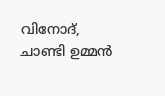വിനോദ്, ചാണ്ടി ഉമ്മൻ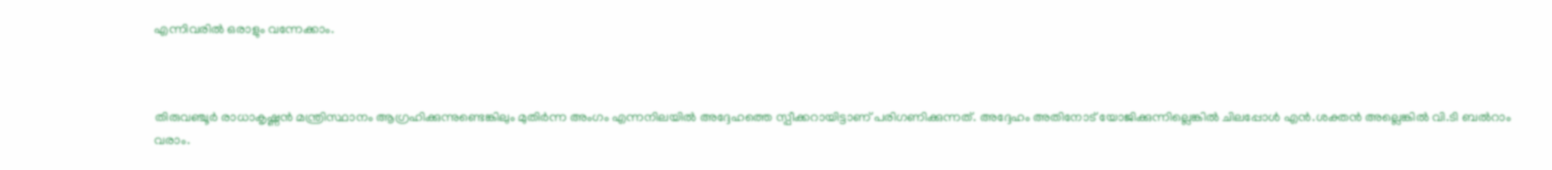എന്നിവരിൽ ഒരാളും വന്നേക്കാം.



തിരുവഞ്ചൂർ രാധാകൃഷ്ണൻ മന്ത്രിസ്ഥാനം ആഗ്രഹിക്കുന്നുണ്ടെങ്കിലും മുതിർന്ന അംഗം എന്നനിലയിൽ അദ്ദേഹത്തെ സ്പീക്കറായിട്ടാണ് പരിഗണിക്കുന്നത്. അദ്ദേഹം അതിനോട് യോജിക്കുന്നില്ലെങ്കിൽ ചിലപ്പോൾ എൻ.ശക്തൻ അല്ലെങ്കിൽ വി.ടി ബൽറാം വരാം.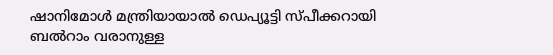ഷാനിമോൾ മന്ത്രിയായാൽ ഡെപ്യൂട്ടി സ്പീക്കറായി ബൽറാം വരാനുള്ള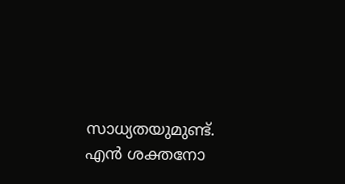സാധ്യതയുമുണ്ട്‌. എൻ ശക്തനോ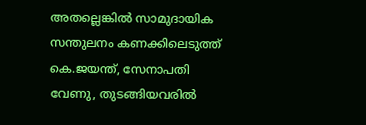അതല്ലെങ്കിൽ സാമുദായിക സന്തുലനം കണക്കിലെടുത്ത്‌ കെ.ജയന്ത്, സേനാപതി വേണു, തുടങ്ങിയവരിൽ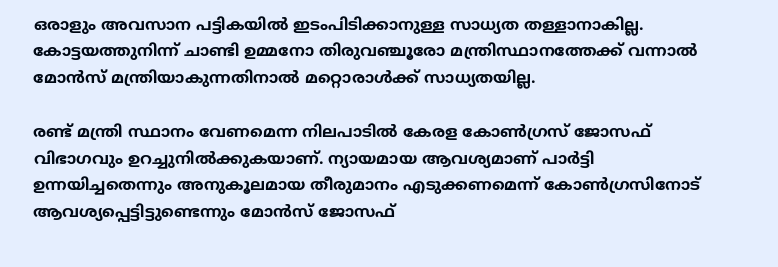ഒരാളും അവസാന പട്ടികയിൽ ഇടംപിടിക്കാനുള്ള സാധ്യത തള്ളാനാകില്ല. കോട്ടയത്തുനിന്ന് ചാണ്ടി ഉമ്മനോ തിരുവഞ്ചൂരോ മന്ത്രിസ്ഥാനത്തേക്ക് വന്നാൽ മോൻസ് മന്ത്രിയാകുന്നതിനാൽ മറ്റൊരാൾക്ക് സാധ്യതയില്ല.

രണ്ട് മന്ത്രി സ്ഥാനം വേണമെന്ന നിലപാടില്‍ കേരള കോണ്‍ഗ്രസ് ജോസഫ് വിഭാഗവും ഉറച്ചുനില്‍ക്കുകയാണ്. ന്യായമായ ആവശ്യമാണ് പാര്‍ട്ടി ഉന്നയിച്ചതെന്നും അനുകൂലമായ തീരുമാനം എടുക്കണമെന്ന് കോണ്‍ഗ്രസിനോട് ആവശ്യപ്പെട്ടിട്ടുണ്ടെന്നും മോന്‍സ് ജോസഫ്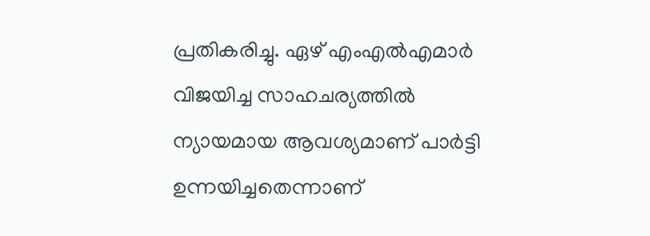പ്രതികരിച്ചു. ഏഴ് എംഎല്‍എമാര്‍ വിജയിച്ച സാഹചര്യത്തില്‍ ന്യായമായ ആവശ്യമാണ് പാര്‍ട്ടി ഉന്നയിച്ചതെന്നാണ്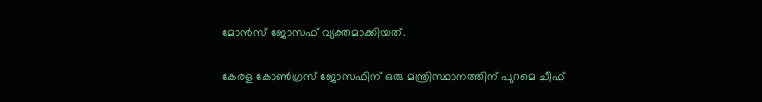മോന്‍സ് ജോസഫ് വ്യക്തമാക്കിയത്.

കേരള കോണ്‍ഗ്രസ് ജോസഫിന് ഒരു മന്ത്രിസ്ഥാനത്തിന് പുറമെ ചീഫ്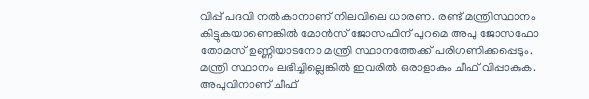വിപ്പ് പദവി നല്‍കാനാണ് നിലവിലെ ധാരണ. രണ്ട് മന്ത്രിസ്ഥാനം കിട്ടുകയാണെങ്കില്‍ മോന്‍സ് ജോസഫിന് പുറമെ അപു ജോസഫോ തോമസ് ഉണ്ണിയാടനോ മന്ത്രി സ്ഥാനത്തേക്ക് പരിഗണിക്കപ്പെടും. മന്ത്രി സ്ഥാനം ലഭിച്ചില്ലെങ്കില്‍ ഇവരില്‍ ഒരാളാകും ചീഫ് വിപ്പാകുക. അപുവിനാണ് ചീഫ്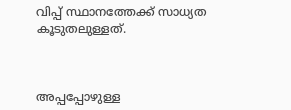വിപ്പ് സ്ഥാനത്തേക്ക് സാധ്യത കൂടുതലുള്ളത്.



അപ്പപ്പോഴുള്ള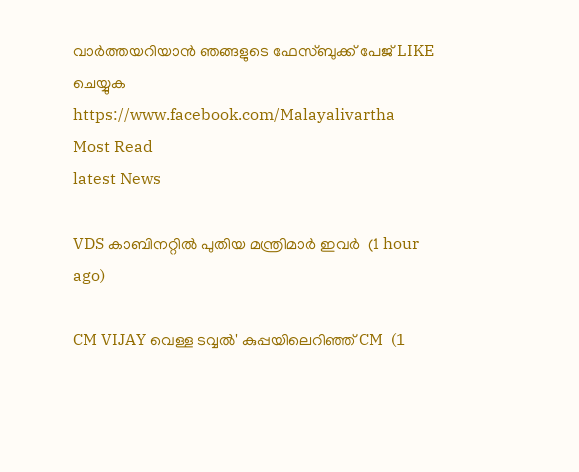വാര്‍ത്തയറിയാന്‍ ഞങ്ങളുടെ ഫേസ്‌ബുക്ക്‌ പേജ് LIKE ചെയ്യുക
https://www.facebook.com/Malayalivartha
Most Read
latest News

VDS കാബിനറ്റിൽ പുതിയ മന്ത്രിമാർ ഇവർ  (1 hour ago)

CM VIJAY വെള്ള ടവ്വൽ' കുപ്പയിലെറിഞ്ഞ് CM  (1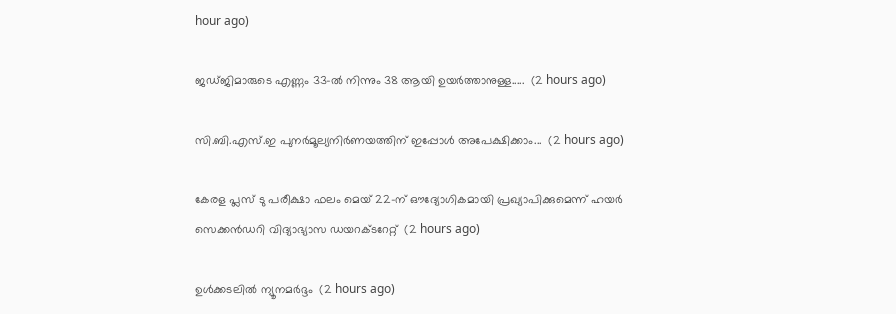hour ago)

ജഡ്ജിമാരുടെ എണ്ണം 33-ൽ നിന്നും 38 ആയി ഉയർത്താനുള്ള.....  (2 hours ago)

സി.ബി.എസ്.ഇ പുനർമൂല്യനിർണയത്തിന് ഇപ്പോൾ അപേക്ഷിക്കാം...  (2 hours ago)

കേരള പ്ലസ് ടു പരീക്ഷാ ഫലം മെയ് 22-ന് ഔദ്യോഗികമായി പ്രഖ്യാപിക്കുമെന്ന് ഹയർ സെക്കൻഡറി വിദ്യാഭ്യാസ ഡയറക്ടറേറ്റ്  (2 hours ago)

ഉൾക്കടലിൽ ന്യൂനമർദ്ദം  (2 hours ago)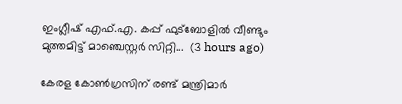ഇംഗ്ലീഷ് എഫ്.എ. കപ്പ് ഫുട്ബോളിൽ വീണ്ടും മുത്തമിട്ട് മാഞ്ചെസ്റ്റർ സിറ്റി...  (3 hours ago)

കേരള കോൺഗ്രസിന് രണ്ട് മന്ത്രിമാർ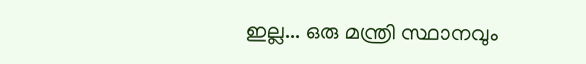ഇല്ല... ഒരു മന്ത്രി സ്ഥാനവും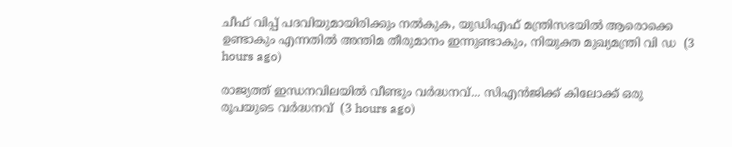ചീഫ് വിപ്പ് പദവിയുമായിരിക്കും നൽകുക, യുഡിഎഫ് മന്ത്രിസഭയിൽ ആരൊക്കെ ഉണ്ടാകും എന്നതിൽ അന്തിമ തീരുമാനം ഇന്നുണ്ടാകും, നിയുക്ത മുഖ്യമന്ത്രി വി ഡ  (3 hours ago)

രാജ്യത്ത് ഇന്ധനവിലയിൽ വീണ്ടും വർദ്ധനവ്... സിഎൻജിക്ക് കിലോക്ക് ഒരു രൂപയുടെ വർദ്ധനവ്  (3 hours ago)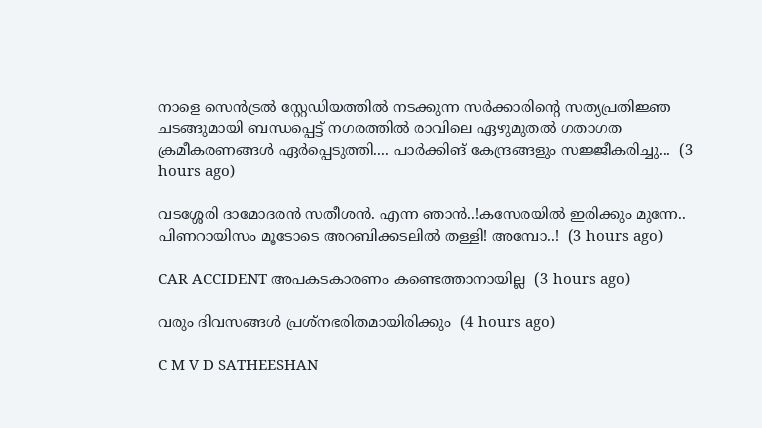നാളെ സെൻട്രൽ സ്റ്റേഡിയത്തിൽ നടക്കുന്ന സർക്കാരിന്റെ സത്യപ്രതിജ്ഞ ചടങ്ങുമായി ബന്ധപ്പെട്ട് നഗരത്തിൽ രാവിലെ ഏഴുമുതൽ ഗതാഗത ക്രമീകരണങ്ങൾ ഏർപ്പെടുത്തി.... പാർക്കിങ് കേന്ദ്രങ്ങളും സജ്ജീകരിച്ചു...  (3 hours ago)

വടശ്ശേരി ദാമോദരൻ സതീശൻ. എന്ന ഞാൻ..!കസേരയിൽ ഇരിക്കും മുന്നേ.. പിണറായിസം മൂടോടെ അറബിക്കടലിൽ തള്ളി! അമ്പോ..!  (3 hours ago)

CAR ACCIDENT അപകടകാരണം കണ്ടെത്താനായില്ല  (3 hours ago)

വരും ദിവസങ്ങൾ പ്രശ്നഭരിതമായിരിക്കും  (4 hours ago)

C M V D SATHEESHAN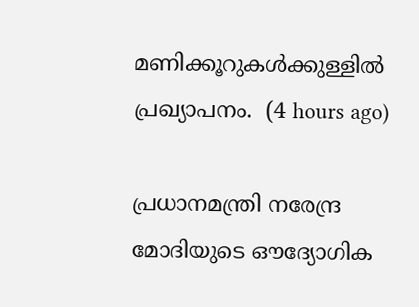മണിക്കൂറുകൾക്കുള്ളിൽ പ്രഖ്യാപനം.  (4 hours ago)

പ്രധാനമന്ത്രി നരേന്ദ്ര മോദിയുടെ ഔദ്യോഗിക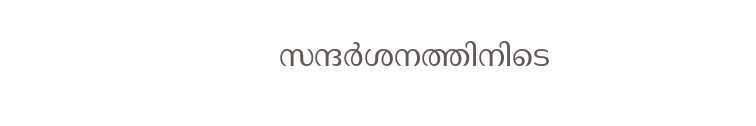സന്ദർശനത്തിനിടെ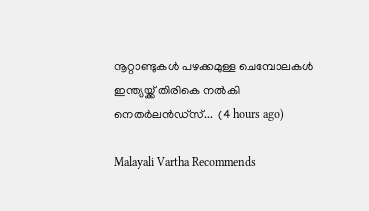നൂറ്റാണ്ടുകൾ പഴക്കമുള്ള ചെമ്പോലകൾ ഇന്ത്യയ്ക്ക് തിരികെ നൽകി നെതർലൻഡ്സ്...  (4 hours ago)

Malayali Vartha Recommends